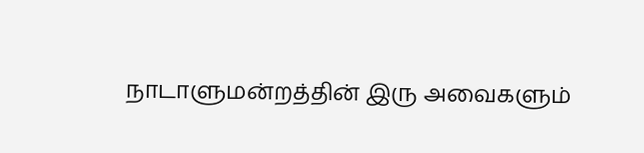நாடாளுமன்றத்தின் இரு அவைகளும்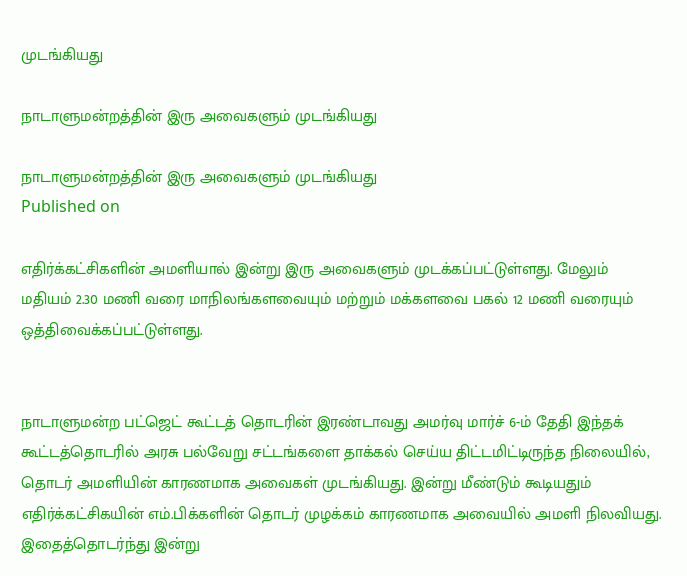முடங்கியது

நாடாளுமன்றத்தின் இரு அவைகளும் முடங்கியது

நாடாளுமன்றத்தின் இரு அவைகளும் முடங்கியது
Published on

எதிர்க்கட்சிகளின் அமளியால் இன்று இரு அவைகளும் முடக்கப்பட்டுள்ளது. மேலும் மதியம் 2.30 மணி வரை மாநிலங்களவையும் மற்றும் மக்களவை பகல் 12 மணி வரையும்  ஒத்திவைக்கப்பட்டுள்ளது.


நாடாளுமன்ற பட்ஜெட் கூட்டத் தொடரின் இரண்டாவது அமர்வு மார்ச் 6-ம் தேதி இந்தக் கூட்டத்தொடரில் அரசு பல்வேறு சட்டங்களை தாக்கல் செய்ய திட்டமிட்டிருந்த நிலையில், தொடர் அமளியின் காரணமாக அவைகள் முடங்கியது. இன்று மீண்டும் கூடியதும் எதிர்க்கட்சிகயின் எம்.பிக்களின் தொடர் முழக்கம் காரணமாக அவையில் அமளி நிலவியது. இதைத்தொடர்ந்து இன்று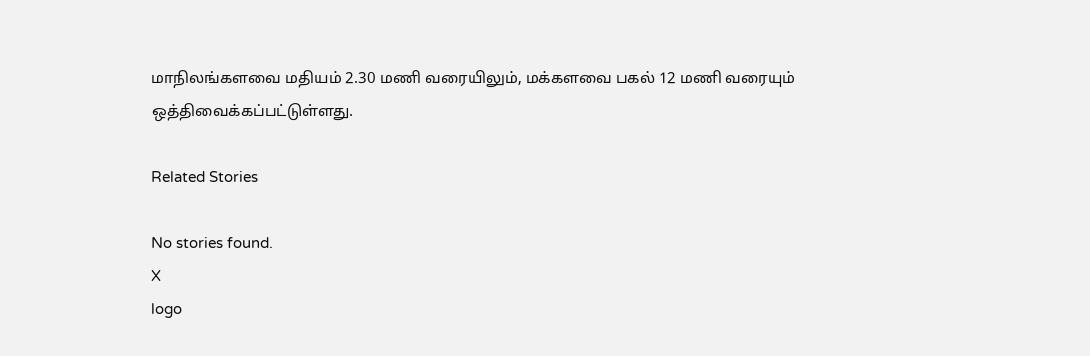மாநிலங்களவை மதியம் 2.30 மணி வரையிலும், மக்களவை பகல் 12 மணி வரையும்  ஒத்திவைக்கப்பட்டுள்ளது.

Related Stories

No stories found.
X
logo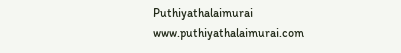Puthiyathalaimurai
www.puthiyathalaimurai.com